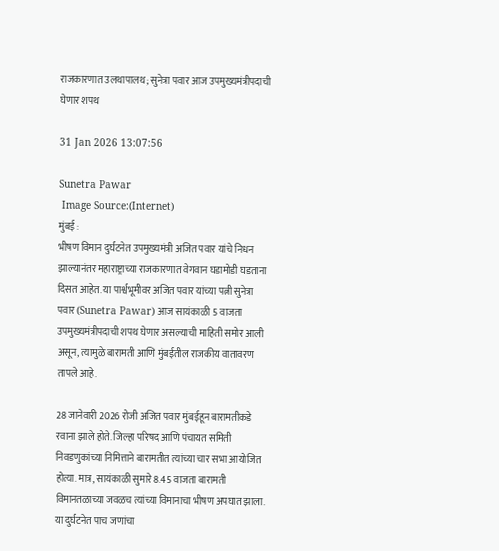राजकारणात उलथापालथ; सुनेत्रा पवार आज उपमुख्यमंत्रीपदाची घेणार शपथ

31 Jan 2026 13:07:56

Sunetra Pawar
 Image Source:(Internet)
मुंबई :
भीषण विमान दुर्घटनेत उपमुख्यमंत्री अजित पवार यांचे निधन झाल्यानंतर महाराष्ट्राच्या राजकारणात वेगवान घडामोडी घडताना दिसत आहेत. या पार्श्वभूमीवर अजित पवार यांच्या पत्नी सुनेत्रा पवार (Sunetra Pawar) आज सायंकाळी 5 वाजता उपमुख्यमंत्रीपदाची शपथ घेणार असल्याची माहिती समोर आली असून, त्यामुळे बारामती आणि मुंबईतील राजकीय वातावरण तापले आहे.

28 जानेवारी 2026 रोजी अजित पवार मुंबईहून बारामतीकडे रवाना झाले होते. जिल्हा परिषद आणि पंचायत समिती निवडणुकांच्या निमित्ताने बारामतीत त्यांच्या चार सभा आयोजित होत्या. मात्र, सायंकाळी सुमारे 8.45 वाजता बारामती विमानतळाच्या जवळच त्यांच्या विमानाचा भीषण अपघात झाला. या दुर्घटनेत पाच जणांचा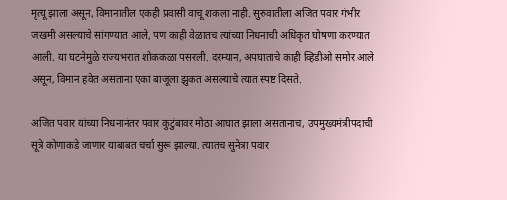मृत्यू झाला असून, विमानातील एकही प्रवासी वाचू शकला नाही. सुरुवातीला अजित पवार गंभीर जखमी असल्याचे सांगण्यात आले, पण काही वेळातच त्यांच्या निधनाची अधिकृत घोषणा करण्यात आली. या घटनेमुळे राज्यभरात शोककळा पसरली. दरम्यान, अपघाताचे काही व्हिडीओ समोर आले असून, विमान हवेत असताना एका बाजूला झुकत असल्याचे त्यात स्पष्ट दिसते.

अजित पवार यांच्या निधनानंतर पवार कुटुंबावर मोठा आघात झाला असतानाच, उपमुख्यमंत्रीपदाची सूत्रे कोणाकडे जाणार याबाबत चर्चा सुरू झाल्या. त्यातच सुनेत्रा पवार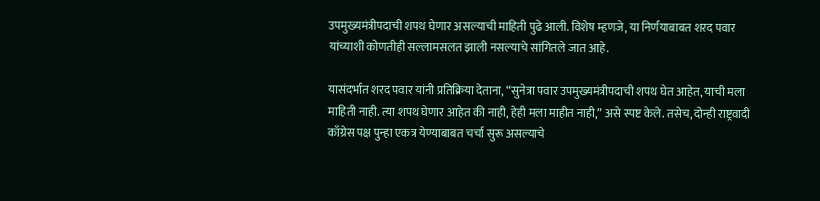उपमुख्यमंत्रीपदाची शपथ घेणार असल्याची माहिती पुढे आली. विशेष म्हणजे, या निर्णयाबाबत शरद पवार यांच्याशी कोणतीही सल्लामसलत झाली नसल्याचे सांगितले जात आहे.

यासंदर्भात शरद पवार यांनी प्रतिक्रिया देताना, “सुनेत्रा पवार उपमुख्यमंत्रीपदाची शपथ घेत आहेत, याची मला माहिती नाही. त्या शपथ घेणार आहेत की नाही, हेही मला माहीत नाही,” असे स्पष्ट केले. तसेच, दोन्ही राष्ट्रवादी काँग्रेस पक्ष पुन्हा एकत्र येण्याबाबत चर्चा सुरू असल्याचे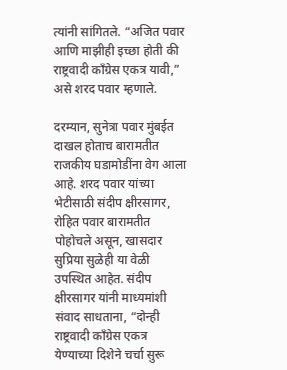त्यांनी सांगितले. “अजित पवार आणि माझीही इच्छा होती की राष्ट्रवादी काँग्रेस एकत्र यावी,” असे शरद पवार म्हणाले.

दरम्यान, सुनेत्रा पवार मुंबईत दाखल होताच बारामतीत राजकीय घडामोडींना वेग आला आहे. शरद पवार यांच्या भेटीसाठी संदीप क्षीरसागर, रोहित पवार बारामतीत पोहोचले असून, खासदार सुप्रिया सुळेही या वेळी उपस्थित आहेत. संदीप क्षीरसागर यांनी माध्यमांशी संवाद साधताना, “दोन्ही राष्ट्रवादी काँग्रेस एकत्र येण्याच्या दिशेने चर्चा सुरू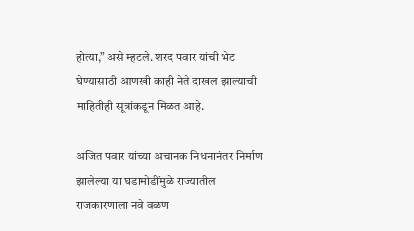होत्या,” असे म्हटले. शरद पवार यांची भेट घेण्यासाठी आणखी काही नेते दाखल झाल्याची माहितीही सूत्रांकडून मिळत आहे.

अजित पवार यांच्या अचानक निधनानंतर निर्माण झालेल्या या घडामोडींमुळे राज्यातील राजकारणाला नवे वळण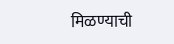मिळण्याची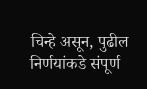चिन्हे असून, पुढील निर्णयांकडे संपूर्ण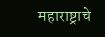महाराष्ट्राचे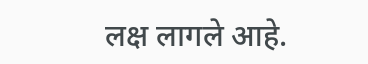लक्ष लागले आहे.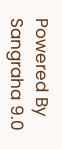Powered By Sangraha 9.0